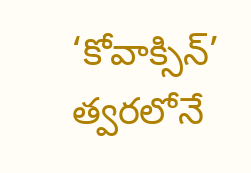‘కోవాక్సిన్’ త్వరలోనే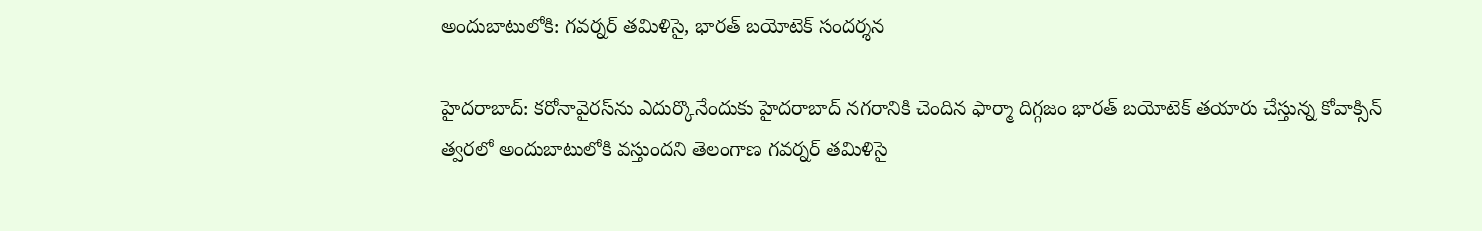అందుబాటులోకి: గవర్నర్ తమిళిసై, భారత్ బయోటెక్ సందర్శన

హైదరాబాద్: కరోనావైరస్‌ను ఎదుర్కొనేందుకు హైదరాబాద్ నగరానికి చెందిన ఫార్మా దిగ్గజం భారత్ బయోటెక్ తయారు చేస్తున్న కోవాక్సిన్ త్వరలో అందుబాటులోకి వస్తుందని తెలంగాణ గవర్నర్ తమిళిసై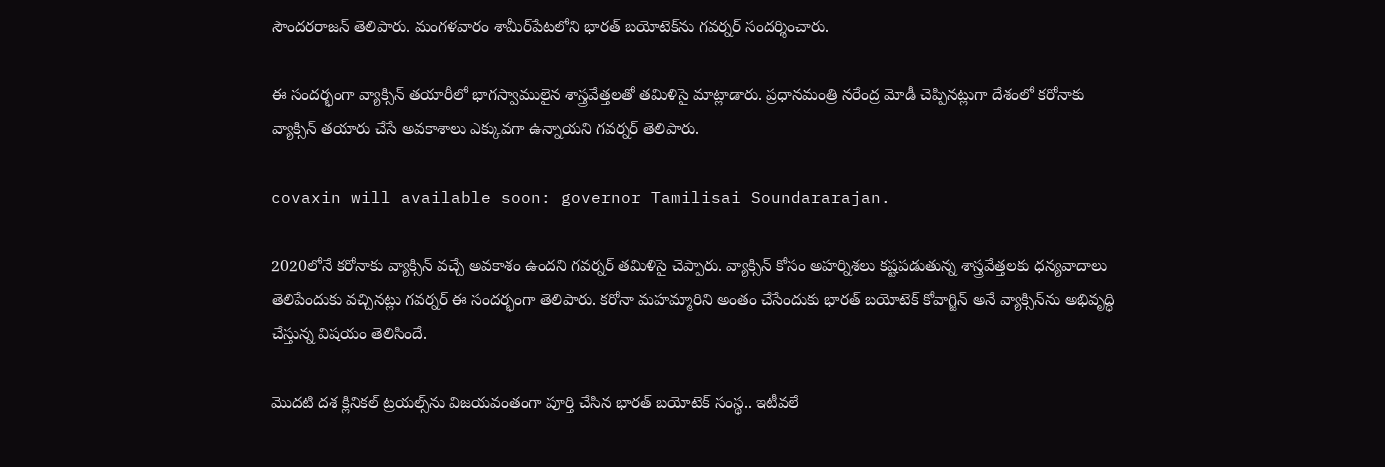సౌందరరాజన్ తెలిపారు. మంగళవారం శామీర్‌పేటలోని భారత్ బయోటెక్‌ను గవర్నర్ సందర్శించారు.

ఈ సందర్భంగా వ్యాక్సిన్ తయారీలో భాగస్వాములైన శాస్త్రవేత్తలతో తమిళిసై మాట్లాడారు. ప్రధానమంత్రి నరేంద్ర మోడీ చెప్పినట్లుగా దేశంలో కరోనాకు వ్యాక్సిన్ తయారు చేసే అవకాశాలు ఎక్కువగా ఉన్నాయని గవర్నర్ తెలిపారు.

covaxin will available soon: governor Tamilisai Soundararajan.

2020లోనే కరోనాకు వ్యాక్సిన్ వచ్చే అవకాశం ఉందని గవర్నర్ తమిళిసై చెప్పారు. వ్యాక్సిన్ కోసం అహర్నిశలు కష్టపడుతున్న శాస్త్రవేత్తలకు ధన్యవాదాలు తెలిపేందుకు వచ్చినట్లు గవర్నర్ ఈ సందర్భంగా తెలిపారు. కరోనా మహమ్మారిని అంతం చేసేందుకు భారత్ బయోటెక్ కోవాగ్జిన్ అనే వ్యాక్సిన్‌ను అభివృద్ధి చేస్తున్న విషయం తెలిసిందే.

మొదటి దశ క్లినికల్ ట్రయల్స్‌ను విజయవంతంగా పూర్తి చేసిన భారత్ బయోటెక్ సంస్థ.. ఇటీవలే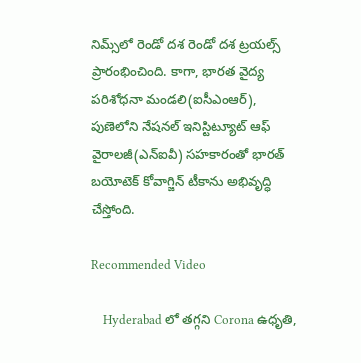నిమ్స్‌లో రెండో దశ రెండో దశ ట్రయల్స్ ప్రారంభించింది. కాగా, భారత వైద్య పరిశోధనా మండలి(ఐసీఎంఆర్), పుణెలోని నేషనల్ ఇనిస్టిట్యూట్ ఆఫ్ వైరాలజీ(ఎన్ఐవీ) సహకారంతో భారత్ బయోటెక్ కోవాగ్జిన్ టీకాను అభివృద్ధి చేస్తోంది.

Recommended Video

    Hyderabad లో తగ్గని Corona ఉధృతి,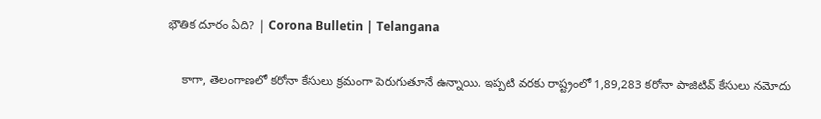భౌతిక దూరం ఏది? | Corona Bulletin | Telangana

    కాగా, తెలంగాణలో కరోనా కేసులు క్రమంగా పెరుగుతూనే ఉన్నాయి. ఇప్పటి వరకు రాష్ట్రంలో 1,89,283 కరోనా పాజిటివ్ కేసులు నమోదు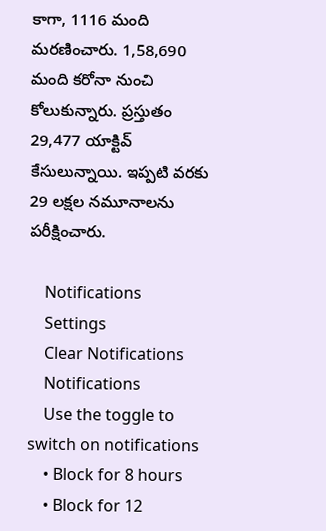కాగా, 1116 మంది మరణించారు. 1,58,690 మంది కరోనా నుంచి కోలుకున్నారు. ప్రస్తుతం 29,477 యాక్టివ్ కేసులున్నాయి. ఇప్పటి వరకు 29 లక్షల నమూనాలను పరీక్షించారు.

    Notifications
    Settings
    Clear Notifications
    Notifications
    Use the toggle to switch on notifications
    • Block for 8 hours
    • Block for 12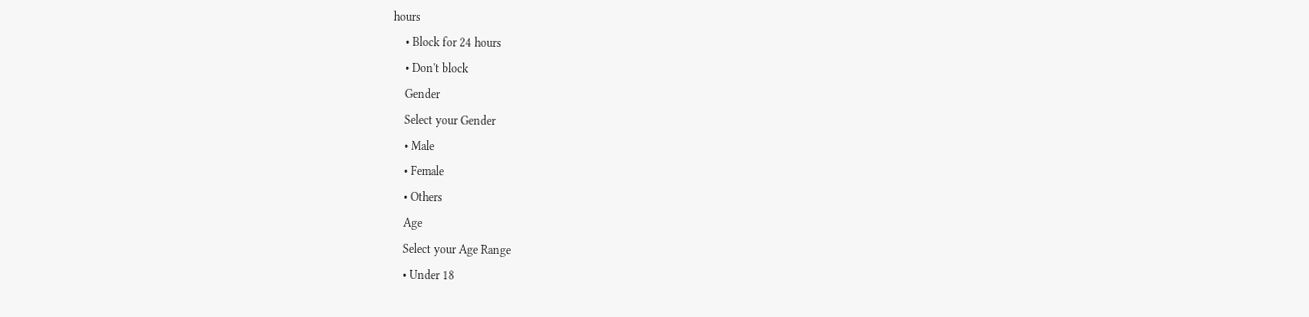hours
    • Block for 24 hours
    • Don't block
    Gender
    Select your Gender
    • Male
    • Female
    • Others
    Age
    Select your Age Range
    • Under 18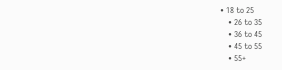• 18 to 25
    • 26 to 35
    • 36 to 45
    • 45 to 55
    • 55+